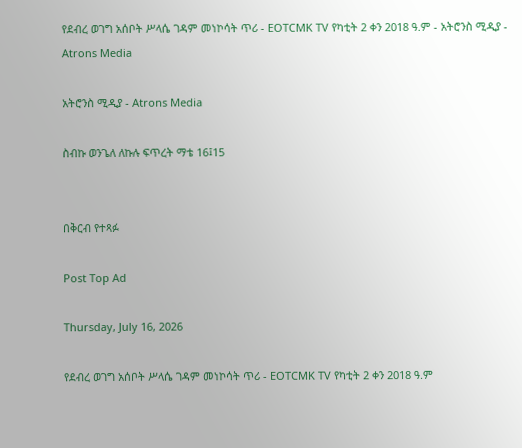የደብረ ወገግ አሰቦት ሥላሴ ገዳም መነኮሳት ጥሪ - EOTCMK TV የካቲት 2 ቀን 2018 ዓ.ም - አትሮንስ ሚዲያ - Atrons Media

አትሮንስ ሚዲያ - Atrons Media

ስብኩ ወንጌለ ለኩሉ ፍጥረት ማቴ 16፤15


በቅርብ የተጻፉ

Post Top Ad

Thursday, July 16, 2026

የደብረ ወገግ አሰቦት ሥላሴ ገዳም መነኮሳት ጥሪ - EOTCMK TV የካቲት 2 ቀን 2018 ዓ.ም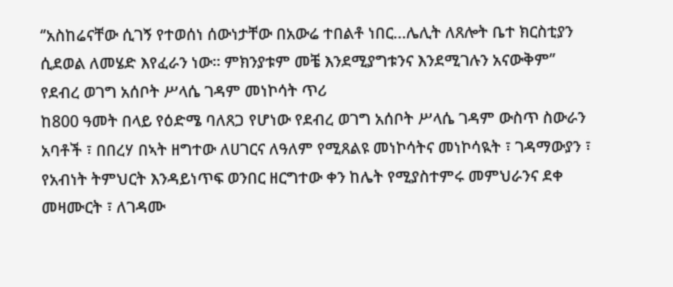‘’አስከሬናቸው ሲገኝ የተወሰነ ሰውነታቸው በአውሬ ተበልቶ ነበር…ሌሊት ለጸሎት ቤተ ክርስቲያን ሲደወል ለመሄድ እየፈራን ነው። ምክንያቱም መቼ እንደሚያግቱንና እንደሚገሉን አናውቅም’’
የደብረ ወገግ አሰቦት ሥላሴ ገዳም መነኮሳት ጥሪ
ከ800 ዓመት በላይ የዕድሜ ባለጸጋ የሆነው የደብረ ወገግ አሰቦት ሥላሴ ገዳም ውስጥ ስውራን አባቶች ፣ በበረሃ በኣት ዘግተው ለሀገርና ለዓለም የሚጸልዩ መነኮሳትና መነኮሳዪት ፣ ገዳማውያን ፣ የአብነት ትምህርት እንዳይነጥፍ ወንበር ዘርግተው ቀን ከሌት የሚያስተምሩ መምህራንና ደቀ መዛሙርት ፣ ለገዳሙ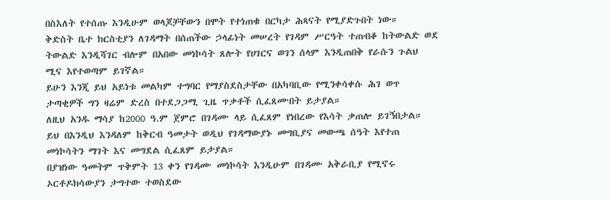በስእለት የተሰጡ እንዲሁም ወላጆቻቸውን በሞት የተነጠቁ በርካታ ሕጻናት የሚያድጉበት ነው።
ቅድስት ቤተ ክርስቲያን ለገዳማት በሰጠችው ኃላፊነት መሠረት የገዳም ሥርዓት ተጠብቆ ከትውልድ ወደ ትውልድ እንዲሻገር ብሎም በአበው መነኮሳት ጸሎት የሀገርና ወገን ሰላም እንዲጠበቅ የራሱን ጉልህ ሚና እየተወጣም ይገኛል።
ይሁን እንጂ ይህ አይነቱ መልካም ተግባር የማያስደስታቸው በአካባቢው የሚንቀሳቀሱ ሕገ ወጥ ታጣቂዎች ግን ዛሬም ድረስ በተደጋጋሚ ጊዜ ጥቃቶች ሲፈጸሙበት ይታያል።
ለዚህ አንዱ ማሳያ ከ2000 ዓ.ም ጀምሮ በገዳሙ ላይ ሲፈጸም የነበረው የእሳት ቃጠሎ ይገኝበታል።
ይህ በእንዲህ እንዳለም ከቅርብ ዓመታት ወዲህ የገዳማውያኑ መግቢያና መውጫ ሰዓት እየተጠ መነኮሳትን ማገት እና መግደል ሲፈጸም ይታያል።
በያዝነው ዓመትም ጥቅምት 13 ቀን የገዳሙ መነኮሳት እንዲሁም በገዳሙ አቅራቢያ የሚኖሩ ኦርቶዶክሳውያን ታግተው ተወስደው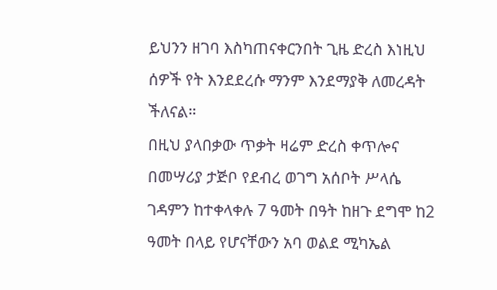ይህንን ዘገባ እስካጠናቀርንበት ጊዜ ድረስ እነዚህ ሰዎች የት እንደደረሱ ማንም እንደማያቅ ለመረዳት ችለናል።
በዚህ ያላበቃው ጥቃት ዛሬም ድረስ ቀጥሎና በመሣሪያ ታጅቦ የደብረ ወገግ አሰቦት ሥላሴ ገዳምን ከተቀላቀሉ 7 ዓመት በዓት ከዘጉ ደግሞ ከ2 ዓመት በላይ የሆናቸውን አባ ወልደ ሚካኤል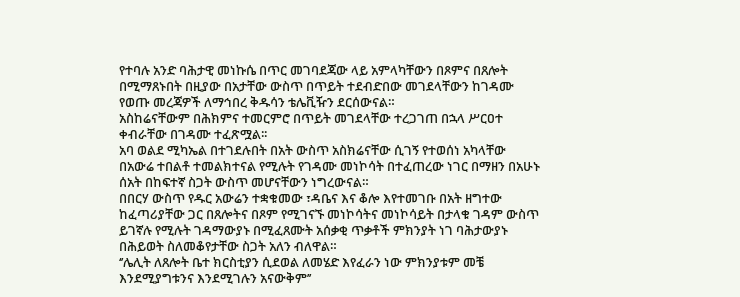የተባሉ አንድ ባሕታዊ መነኩሴ በጥር መገባደጃው ላይ አምላካቸውን በጾምና በጸሎት በሚማጸኑበት በዚያው በአታቸው ውስጥ በጥይት ተደብድበው መገደላቸውን ከገዳሙ የወጡ መረጃዎች ለማኅበረ ቅዱሳን ቴሌቪዥን ደርሰውናል።
አስከሬናቸውም በሕክምና ተመርምሮ በጥይት መገደላቸው ተረጋገጠ በኋላ ሥርዐተ ቀብራቸው በገዳሙ ተፈጽሟል፡፡
አባ ወልደ ሚካኤል በተገደሉበት በአት ውስጥ አስክሬናቸው ሲገኝ የተወሰነ አካላቸው በአውሬ ተበልቶ ተመልክተናል የሚሉት የገዳሙ መነኮሳት በተፈጠረው ነገር በማዘን በአሁኑ ሰአት በከፍተኛ ስጋት ውስጥ መሆናቸውን ነግረውናል።
በበርሃ ውስጥ የዱር አውሬን ተቋቁመው ፣ዳቤና እና ቆሎ እየተመገቡ በአት ዘግተው ከፈጣሪያቸው ጋር በጸሎትና በጾም የሚገናኙ መነኮሳትና መነኮሳይት በታላቁ ገዳም ውስጥ ይገኛሉ የሚሉት ገዳማውያኑ በሚፈጸሙት አሰቃቂ ጥቃቶች ምክንያት ነገ ባሕታውያኑ በሕይወት ስለመቆየታቸው ስጋት አለን ብለዋል።
‘’ሌሊት ለጸሎት ቤተ ክርስቲያን ሲደወል ለመሄድ እየፈራን ነው ምክንያቱም መቼ እንደሚያግቱንና እንደሚገሉን አናውቅም’’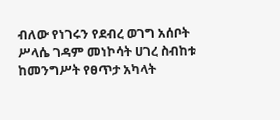ብለው የነገሩን የደብረ ወገግ አሰቦት ሥላሴ ገዳም መነኮሳት ሀገረ ስብከቱ ከመንግሥት የፀጥታ አካላት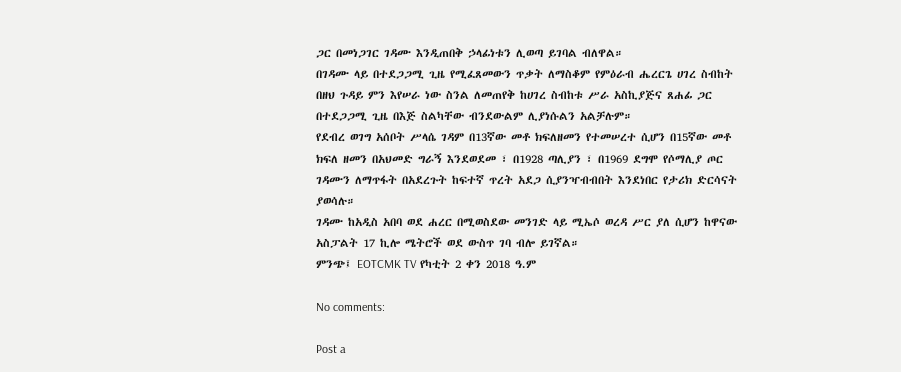ጋር በመነጋገር ገዳሙ እንዲጠበቅ ኃላፊነቱን ሊወጣ ይገባል ብለዋል።
በገዳሙ ላይ በተደጋጋሚ ጊዜ የሚፈጸመውን ጥቃት ለማስቆም የምዕራብ ሔረርጌ ሀገረ ስብከት በዘህ ጉዳይ ምን እየሠራ ነው ስንል ለመጠየቅ ከሀገረ ስብከቱ ሥራ አስኪያጅና ጸሐፊ ጋር በተደጋጋሚ ጊዜ በእጅ ስልካቸው ብንደውልም ሊያነሱልን አልቻሉም።
የደብረ ወገግ አሰቦት ሥላሴ ገዳም በ13ኛው መቶ ክፍለዘመን የተመሠረተ ሲሆን በ15ኛው መቶ ክፍለ ዘመን በአህመድ ግራኝ እንደወደመ ፣ በ1928 ጣሊያን ፣ በ1969 ደግሞ የሶማሊያ ጦር ገዳሙን ለማጥፋት በአደረጉት ከፍተኛ ጥረት አደጋ ሲያንዣብብበት እንደነበር የታሪክ ድርሳናት ያወሳሉ።
ገዳሙ ከአዲስ አበባ ወደ ሐረር በሚወስደው መንገድ ላይ ሚኤሶ ወረዳ ሥር ያለ ሲሆን ከዋናው አስፓልት 17 ኪሎ ሜትሮች ወደ ውስጥ ገባ ብሎ ይገኛል።
ምንጭ፤ EOTCMK TV የካቲት 2 ቀን 2018 ዓ.ም

No comments:

Post a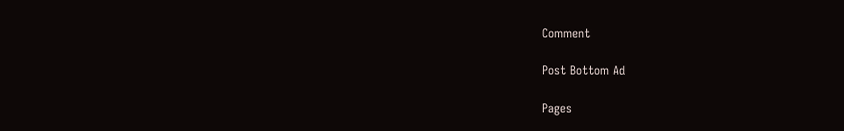Comment

Post Bottom Ad

Pages